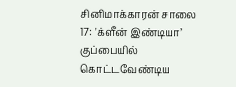சினிமாக்காரன் சாலை 17: 'க்ளீன் இண்டியா’ குப்பையில் கொட்டவேண்டிய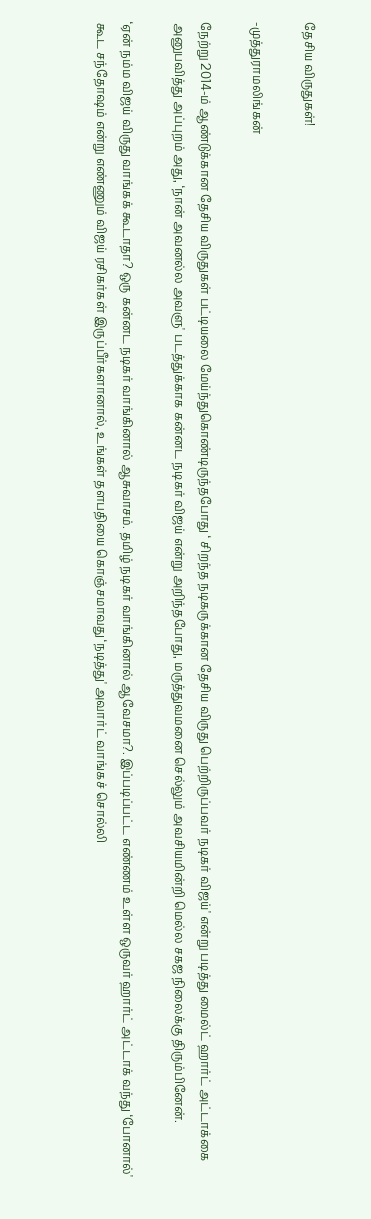தேசிய விருதுகள்!

-முத்துராமலிங்கன்

நேற்று 2014-ம் ஆண்டுக்கான தேசிய விருதுகள் பட்டியலை மேய்ந்துகொண்டிருந்தபோது ‘ சிறந்த நடிகருக்கான தேசிய விருது பெற்றிருப்பவர் நடிகர் விஜய்' என்று படித்து மைல்ட் ஹார்ட் அட்டாக்கை அனுபவித்து அப்புறம் அது, ‘நான் அவனல்ல அவளு' படத்துக்காக கன்னட நடிகர் விஜய் என்று அறிந்தபோது, மருத்துவமனை செல்லும் அவசியமின்றி மெல்ல சகஜ நிலைக்கு திரும்பினேன்.

‘ஏன் நம்ம விஜய் விருது வாங்கக் கூடாதா? ஒரு கன்னட நடிகர் வாங்கினால் ஆசுவாசம். தமிழ் நடிகர் வாங்கினால் ஆவேசமா?. இப்படிப்பட்ட எண்ணம் உள்ள ஒருவர் ஹார்ட் அட்டாக் வந்து ‘போனால்' கூட சந்தோஷம் என்று எண்ணும் விஜய் ரசிகர்கள் இருப்பீர்களானால், உங்கள் தளபதியை கொஞ்சமாவது ‘நடித்து' அவார்ட் வாங்கச் சொல்லி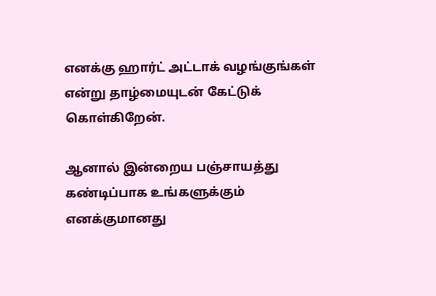எனக்கு ஹார்ட் அட்டாக் வழங்குங்கள் என்று தாழ்மையுடன் கேட்டுக் கொள்கிறேன்.

ஆனால் இன்றைய பஞ்சாயத்து கண்டிப்பாக உங்களுக்கும் எனக்குமானது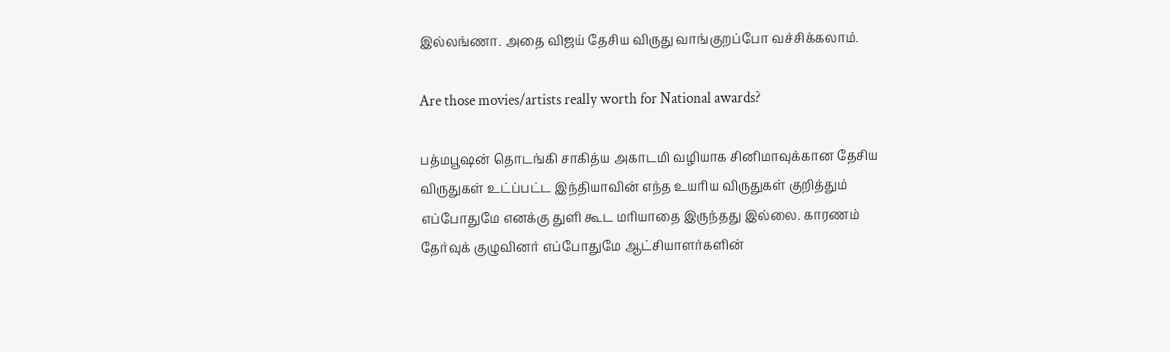இல்லங்ணா. அதை விஜய் தேசிய விருது வாங்குறப்போ வச்சிக்கலாம்.

Are those movies/artists really worth for National awards?

பத்மபூஷன் தொடங்கி சாகித்ய அகாடமி வழியாக சினிமாவுக்கான தேசிய விருதுகள் உட்ப்பட்ட இந்தியாவின் எந்த உயரிய விருதுகள் குறித்தும் எப்போதுமே எனக்கு துளி கூட மரியாதை இருந்தது இல்லை. காரணம் தேர்வுக் குழுவினர் எப்போதுமே ஆட்சியாளர்களின்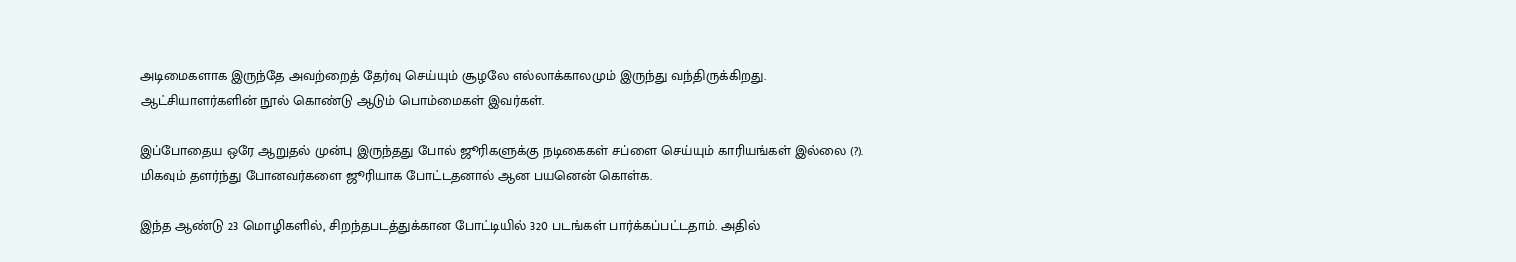அடிமைகளாக இருந்தே அவற்றைத் தேர்வு செய்யும் சூழலே எல்லாக்காலமும் இருந்து வந்திருக்கிறது. ஆட்சியாளர்களின் நூல் கொண்டு ஆடும் பொம்மைகள் இவர்கள்.

இப்போதைய ஒரே ஆறுதல் முன்பு இருந்தது போல் ஜூரிகளுக்கு நடிகைகள் சப்ளை செய்யும் காரியங்கள் இல்லை (?). மிகவும் தளர்ந்து போனவர்களை ஜூரியாக போட்டதனால் ஆன பயனென் கொள்க.

இந்த ஆண்டு 23 மொழிகளில், சிறந்தபடத்துக்கான போட்டியில் 320 படங்கள் பார்க்கப்பட்டதாம். அதில்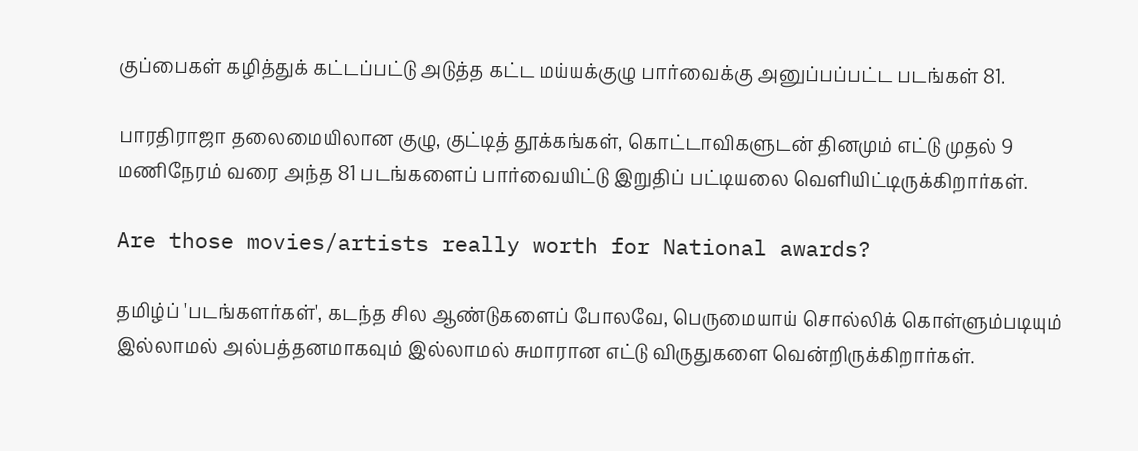குப்பைகள் கழித்துக் கட்டப்பட்டு அடுத்த கட்ட மய்யக்குழு பார்வைக்கு அனுப்பப்பட்ட படங்கள் 81.

பாரதிராஜா தலைமையிலான குழு, குட்டித் தூக்கங்கள், கொட்டாவிகளுடன் தினமும் எட்டு முதல் 9 மணிநேரம் வரை அந்த 81 படங்களைப் பார்வையிட்டு இறுதிப் பட்டியலை வெளியிட்டிருக்கிறார்கள்.

Are those movies/artists really worth for National awards?

தமிழ்ப் 'படங்களர்கள்', கடந்த சில ஆண்டுகளைப் போலவே, பெருமையாய் சொல்லிக் கொள்ளும்படியும் இல்லாமல் அல்பத்தனமாகவும் இல்லாமல் சுமாரான எட்டு விருதுகளை வென்றிருக்கிறார்கள்.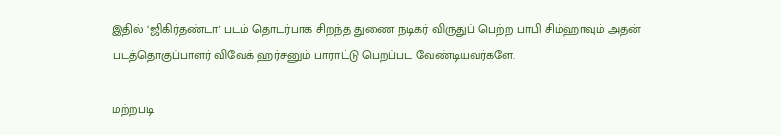இதில் ‘ஜிகிர்தண்டா' படம் தொடர்பாக சிறந்த துணை நடிகர் விருதுப் பெற்ற பாபி சிம்ஹாவும் அதன் படத்தொகுப்பாளர் விவேக் ஹர்சனும் பாராட்டு பெறப்பட வேண்டியவர்களே.

மற்றபடி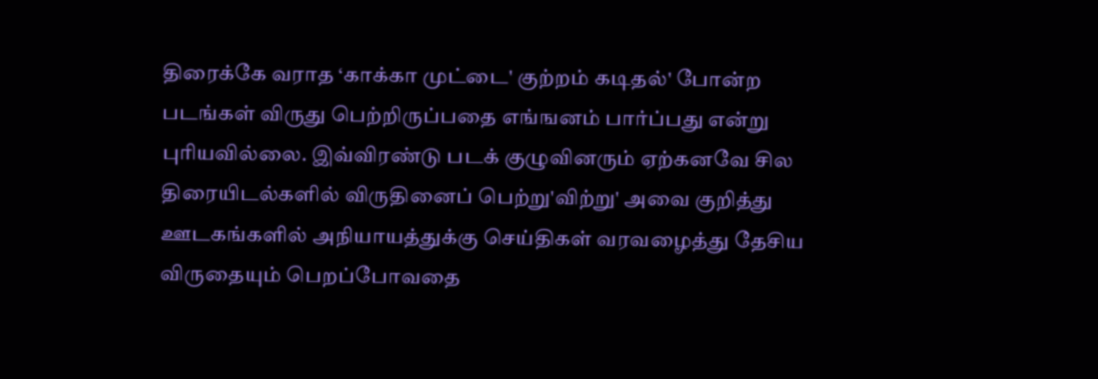திரைக்கே வராத ‘காக்கா முட்டை' குற்றம் கடிதல்' போன்ற படங்கள் விருது பெற்றிருப்பதை எங்ஙனம் பார்ப்பது என்று புரியவில்லை. இவ்விரண்டு படக் குழுவினரும் ஏற்கனவே சில திரையிடல்களில் விருதினைப் பெற்று'விற்று' அவை குறித்து ஊடகங்களில் அநியாயத்துக்கு செய்திகள் வரவழைத்து தேசிய விருதையும் பெறப்போவதை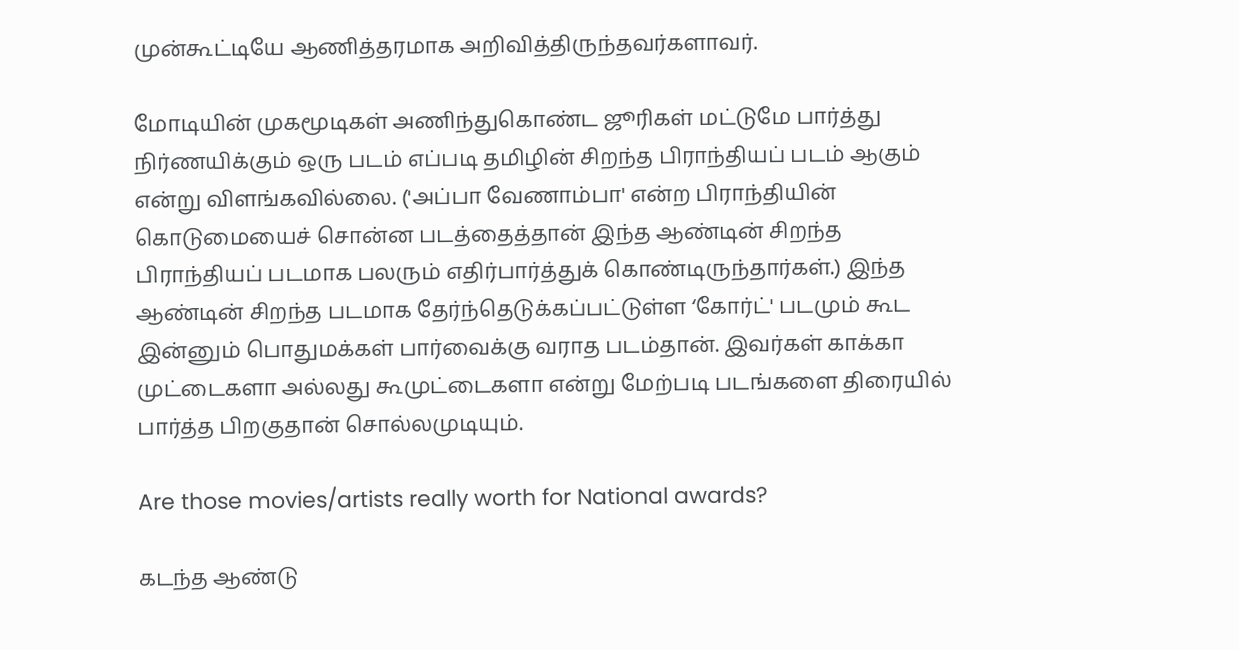முன்கூட்டியே ஆணித்தரமாக அறிவித்திருந்தவர்களாவர்.

மோடியின் முகமூடிகள் அணிந்துகொண்ட ஜூரிகள் மட்டுமே பார்த்து நிர்ணயிக்கும் ஒரு படம் எப்படி தமிழின் சிறந்த பிராந்தியப் படம் ஆகும் என்று விளங்கவில்லை. ('அப்பா வேணாம்பா' என்ற பிராந்தியின் கொடுமையைச் சொன்ன படத்தைத்தான் இந்த ஆண்டின் சிறந்த பிராந்தியப் படமாக பலரும் எதிர்பார்த்துக் கொண்டிருந்தார்கள்.) இந்த ஆண்டின் சிறந்த படமாக தேர்ந்தெடுக்கப்பட்டுள்ள ‘கோர்ட்' படமும் கூட இன்னும் பொதுமக்கள் பார்வைக்கு வராத படம்தான். இவர்கள் காக்கா முட்டைகளா அல்லது கூமுட்டைகளா என்று மேற்படி படங்களை திரையில் பார்த்த பிறகுதான் சொல்லமுடியும்.

Are those movies/artists really worth for National awards?

கடந்த ஆண்டு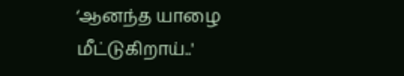‘ஆனந்த யாழை மீட்டுகிறாய்..'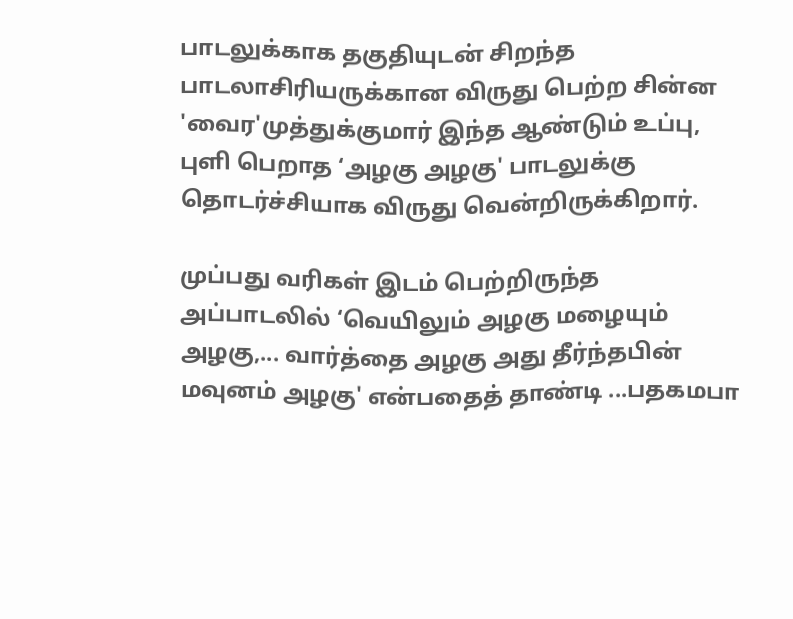பாடலுக்காக தகுதியுடன் சிறந்த பாடலாசிரியருக்கான விருது பெற்ற சின்ன 'வைர'முத்துக்குமார் இந்த ஆண்டும் உப்பு, புளி பெறாத ‘அழகு அழகு' பாடலுக்கு தொடர்ச்சியாக விருது வென்றிருக்கிறார்.

முப்பது வரிகள் இடம் பெற்றிருந்த அப்பாடலில் ‘வெயிலும் அழகு மழையும் அழகு,... வார்த்தை அழகு அது தீர்ந்தபின் மவுனம் அழகு' என்பதைத் தாண்டி ...பதகமபா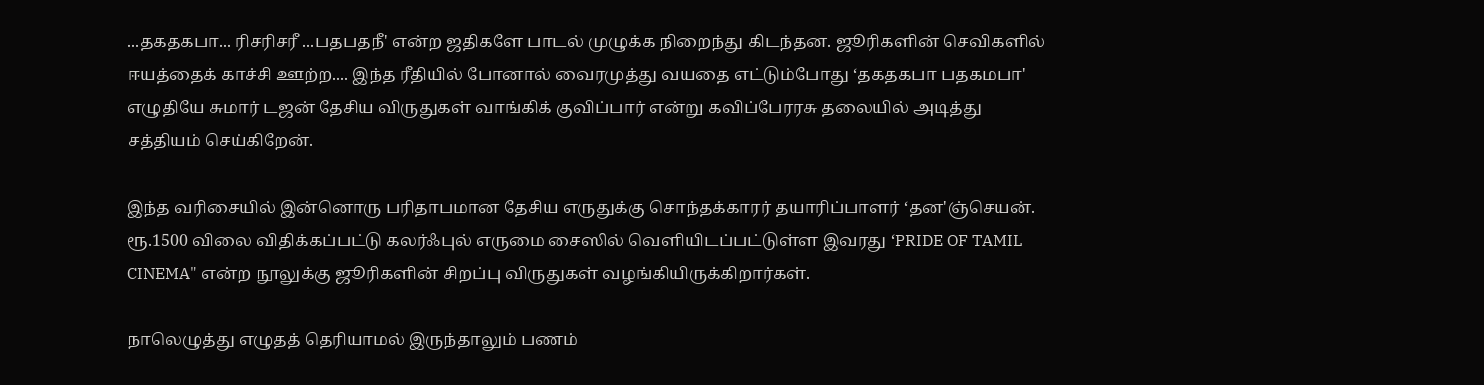...தகதகபா... ரிசரிசரீ ...பதபதநீ' என்ற ஜதிகளே பாடல் முழுக்க நிறைந்து கிடந்தன. ஜூரிகளின் செவிகளில் ஈயத்தைக் காச்சி ஊற்ற.... இந்த ரீதியில் போனால் வைரமுத்து வயதை எட்டும்போது ‘தகதகபா பதகமபா' எழுதியே சுமார் டஜன் தேசிய விருதுகள் வாங்கிக் குவிப்பார் என்று கவிப்பேரரசு தலையில் அடித்து சத்தியம் செய்கிறேன்.

இந்த வரிசையில் இன்னொரு பரிதாபமான தேசிய எருதுக்கு சொந்தக்காரர் தயாரிப்பாளர் ‘தன'ஞ்செயன். ரூ.1500 விலை விதிக்கப்பட்டு கலர்ஃபுல் எருமை சைஸில் வெளியிடப்பட்டுள்ள இவரது ‘PRIDE OF TAMIL CINEMA" என்ற நூலுக்கு ஜூரிகளின் சிறப்பு விருதுகள் வழங்கியிருக்கிறார்கள்.

நாலெழுத்து எழுதத் தெரியாமல் இருந்தாலும் பணம்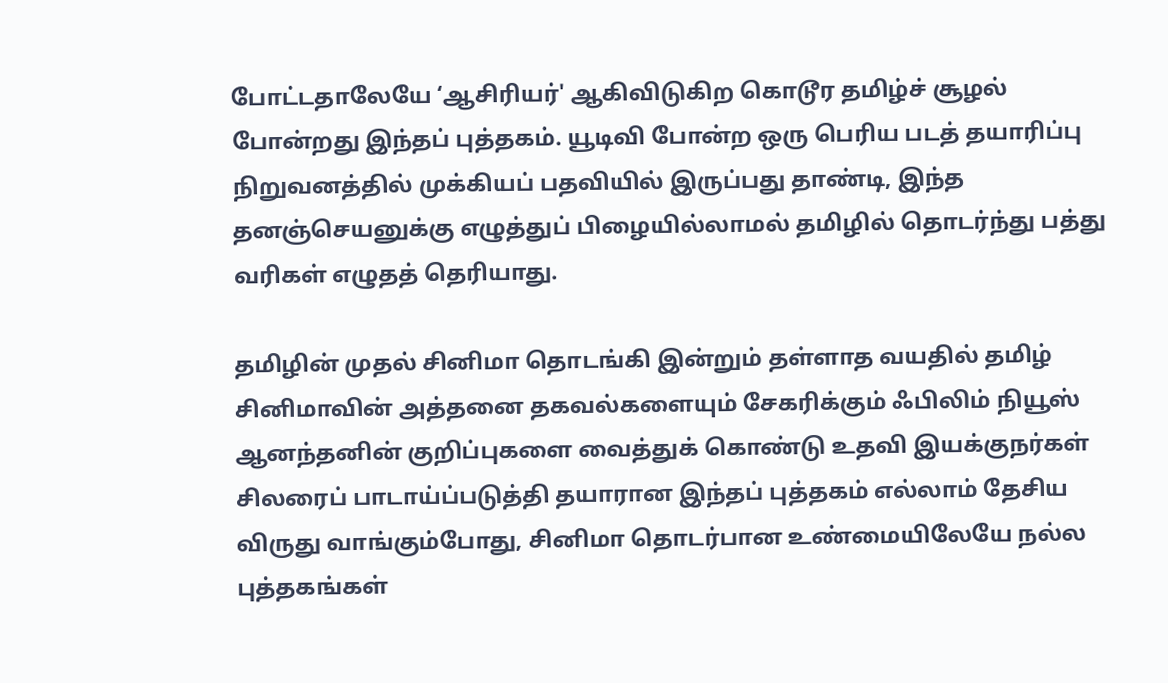போட்டதாலேயே ‘ஆசிரியர்' ஆகிவிடுகிற கொடூர தமிழ்ச் சூழல் போன்றது இந்தப் புத்தகம். யூடிவி போன்ற ஒரு பெரிய படத் தயாரிப்பு நிறுவனத்தில் முக்கியப் பதவியில் இருப்பது தாண்டி, இந்த தனஞ்செயனுக்கு எழுத்துப் பிழையில்லாமல் தமிழில் தொடர்ந்து பத்து வரிகள் எழுதத் தெரியாது.

தமிழின் முதல் சினிமா தொடங்கி இன்றும் தள்ளாத வயதில் தமிழ் சினிமாவின் அத்தனை தகவல்களையும் சேகரிக்கும் ஃபிலிம் நியூஸ் ஆனந்தனின் குறிப்புகளை வைத்துக் கொண்டு உதவி இயக்குநர்கள் சிலரைப் பாடாய்ப்படுத்தி தயாரான இந்தப் புத்தகம் எல்லாம் தேசிய விருது வாங்கும்போது, சினிமா தொடர்பான உண்மையிலேயே நல்ல புத்தகங்கள்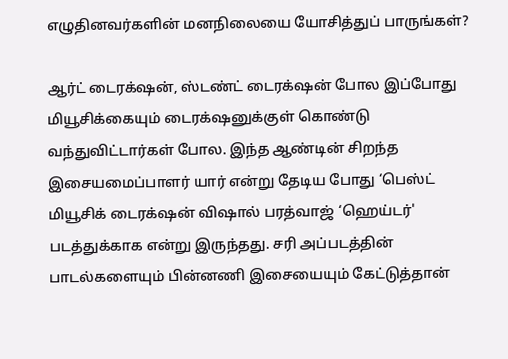எழுதினவர்களின் மனநிலையை யோசித்துப் பாருங்கள்?

ஆர்ட் டைரக்‌ஷன், ஸ்டண்ட் டைரக்‌ஷன் போல இப்போது மியூசிக்கையும் டைரக்‌ஷனுக்குள் கொண்டு வந்துவிட்டார்கள் போல. இந்த ஆண்டின் சிறந்த இசையமைப்பாளர் யார் என்று தேடிய போது ‘பெஸ்ட் மியூசிக் டைரக்‌ஷன் விஷால் பரத்வாஜ் ‘ஹெய்டர்' படத்துக்காக என்று இருந்தது. சரி அப்படத்தின் பாடல்களையும் பின்னணி இசையையும் கேட்டுத்தான்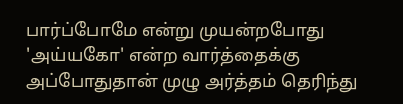பார்ப்போமே என்று முயன்றபோது 'அய்யகோ' என்ற வார்த்தைக்கு அப்போதுதான் முழு அர்த்தம் தெரிந்து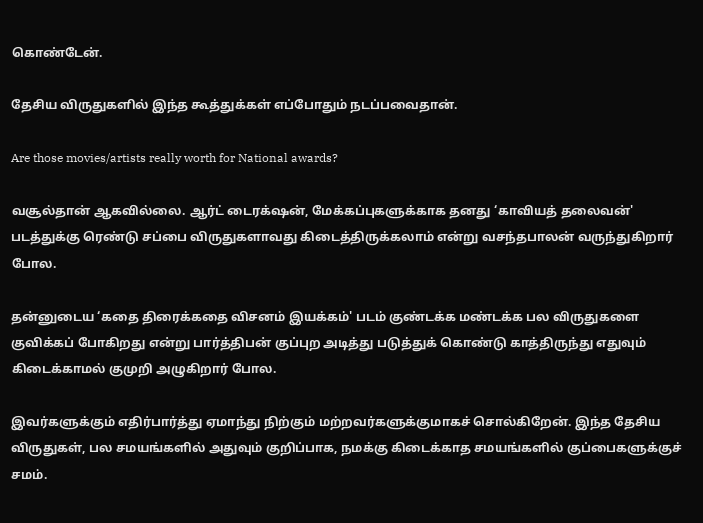கொண்டேன்.

தேசிய விருதுகளில் இந்த கூத்துக்கள் எப்போதும் நடப்பவைதான்.

Are those movies/artists really worth for National awards?

வசூல்தான் ஆகவில்லை. ஆர்ட் டைரக்‌ஷன், மேக்கப்புகளுக்காக தனது ‘காவியத் தலைவன்' படத்துக்கு ரெண்டு சப்பை விருதுகளாவது கிடைத்திருக்கலாம் என்று வசந்தபாலன் வருந்துகிறார் போல.

தன்னுடைய ‘கதை திரைக்கதை விசனம் இயக்கம்' படம் குண்டக்க மண்டக்க பல விருதுகளை குவிக்கப் போகிறது என்று பார்த்திபன் குப்புற அடித்து படுத்துக் கொண்டு காத்திருந்து எதுவும் கிடைக்காமல் குமுறி அழுகிறார் போல.

இவர்களுக்கும் எதிர்பார்த்து ஏமாந்து நிற்கும் மற்றவர்களுக்குமாகச் சொல்கிறேன். இந்த தேசிய விருதுகள், பல சமயங்களில் அதுவும் குறிப்பாக, நமக்கு கிடைக்காத சமயங்களில் குப்பைகளுக்குச் சமம்.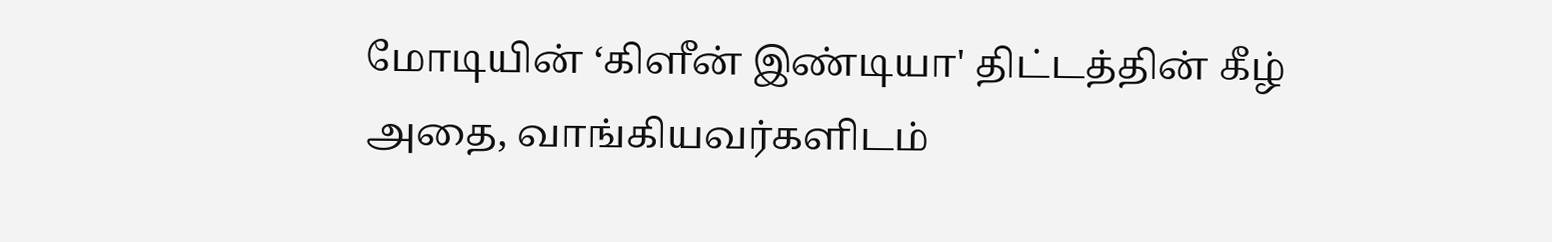மோடியின் ‘கிளீன் இண்டியா' திட்டத்தின் கீழ் அதை, வாங்கியவர்களிடம்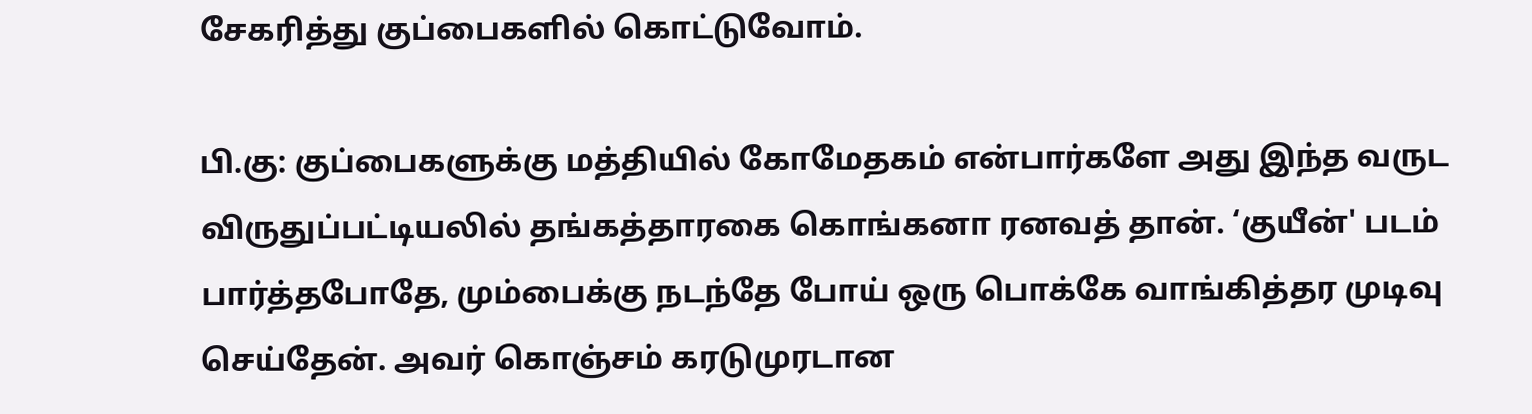சேகரித்து குப்பைகளில் கொட்டுவோம்.

பி.கு: குப்பைகளுக்கு மத்தியில் கோமேதகம் என்பார்களே அது இந்த வருட விருதுப்பட்டியலில் தங்கத்தாரகை கொங்கனா ரனவத் தான். ‘குயீன்' படம் பார்த்தபோதே, மும்பைக்கு நடந்தே போய் ஒரு பொக்கே வாங்கித்தர முடிவு செய்தேன். அவர் கொஞ்சம் கரடுமுரடான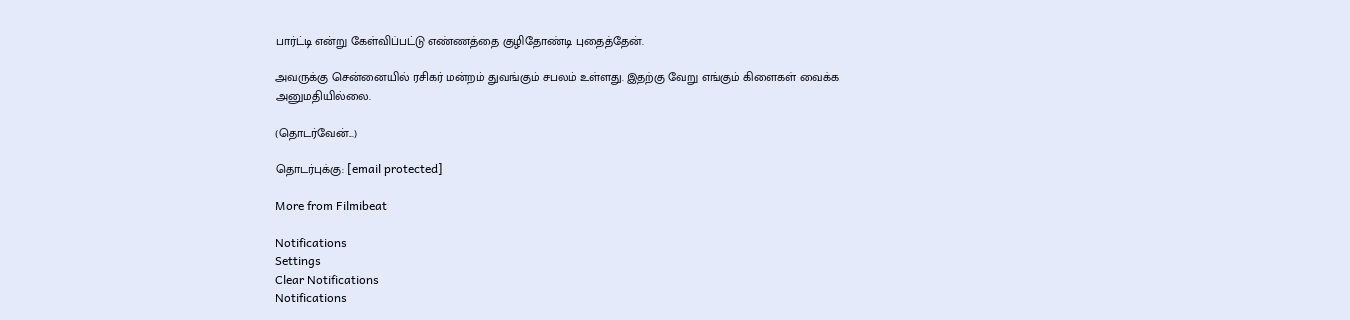பார்ட்டி என்று கேள்விப்பட்டு எண்ணத்தை குழிதோண்டி புதைத்தேன்.

அவருக்கு சென்னையில் ரசிகர் மன்றம் துவங்கும் சபலம் உள்ளது. இதற்கு வேறு எங்கும் கிளைகள் வைக்க அனுமதியில்லை.

(தொடர்வேன்...)

தொடர்புக்கு: [email protected]

More from Filmibeat

Notifications
Settings
Clear Notifications
Notifications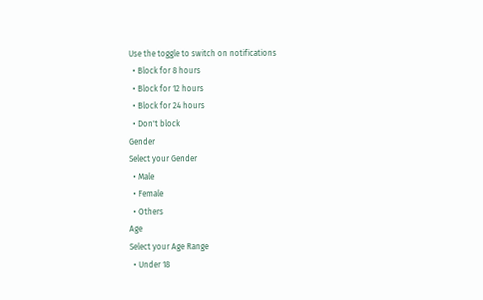Use the toggle to switch on notifications
  • Block for 8 hours
  • Block for 12 hours
  • Block for 24 hours
  • Don't block
Gender
Select your Gender
  • Male
  • Female
  • Others
Age
Select your Age Range
  • Under 18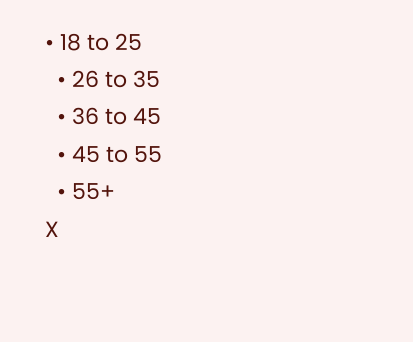• 18 to 25
  • 26 to 35
  • 36 to 45
  • 45 to 55
  • 55+
X